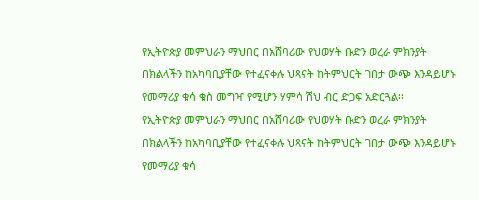የኢትዮጵያ መምህራን ማህበር በአሸባሪው የህወሃት ቡድን ወረራ ምክንያት በክልላችን ከአካባቢያቸው የተፈናቀሉ ህጻናት ከትምህርት ገበታ ውጭ እንዳይሆኑ የመማሪያ ቁሳ ቁስ መግዣ የሚሆን ሃምሳ ሽህ ብር ድጋፍ አድርጓል፡፡
የኢትዮጵያ መምህራን ማህበር በአሸባሪው የህወሃት ቡድን ወረራ ምክንያት በክልላችን ከአካባቢያቸው የተፈናቀሉ ህጻናት ከትምህርት ገበታ ውጭ እንዳይሆኑ የመማሪያ ቁሳ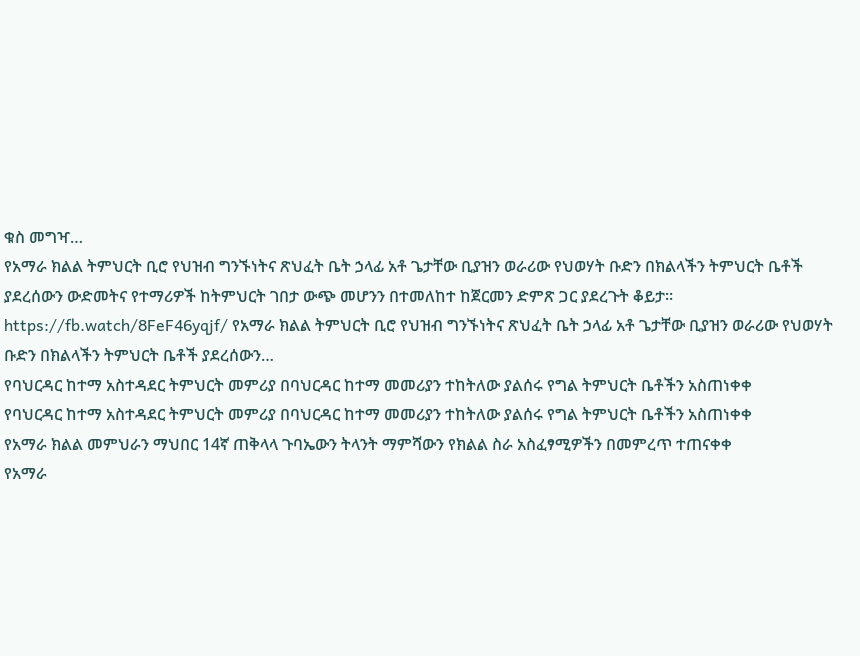ቁስ መግዣ…
የአማራ ክልል ትምህርት ቢሮ የህዝብ ግንኙነትና ጽህፈት ቤት ኃላፊ አቶ ጌታቸው ቢያዝን ወራሪው የህወሃት ቡድን በክልላችን ትምህርት ቤቶች ያደረሰውን ውድመትና የተማሪዎች ከትምህርት ገበታ ውጭ መሆንን በተመለከተ ከጀርመን ድምጽ ጋር ያደረጉት ቆይታ፡፡
https://fb.watch/8FeF46yqjf/ የአማራ ክልል ትምህርት ቢሮ የህዝብ ግንኙነትና ጽህፈት ቤት ኃላፊ አቶ ጌታቸው ቢያዝን ወራሪው የህወሃት ቡድን በክልላችን ትምህርት ቤቶች ያደረሰውን…
የባህርዳር ከተማ አስተዳደር ትምህርት መምሪያ በባህርዳር ከተማ መመሪያን ተከትለው ያልሰሩ የግል ትምህርት ቤቶችን አስጠነቀቀ
የባህርዳር ከተማ አስተዳደር ትምህርት መምሪያ በባህርዳር ከተማ መመሪያን ተከትለው ያልሰሩ የግል ትምህርት ቤቶችን አስጠነቀቀ
የአማራ ክልል መምህራን ማህበር 14ኛ ጠቅላላ ጉባኤውን ትላንት ማምሻውን የክልል ስራ አስፈፃሚዎችን በመምረጥ ተጠናቀቀ
የአማራ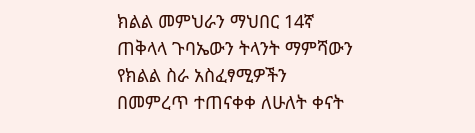ክልል መምህራን ማህበር 14ኛ ጠቅላላ ጉባኤውን ትላንት ማምሻውን የክልል ስራ አስፈፃሚዎችን በመምረጥ ተጠናቀቀ ለሁለት ቀናት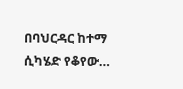በባህርዳር ከተማ ሲካሄድ የቆየው…